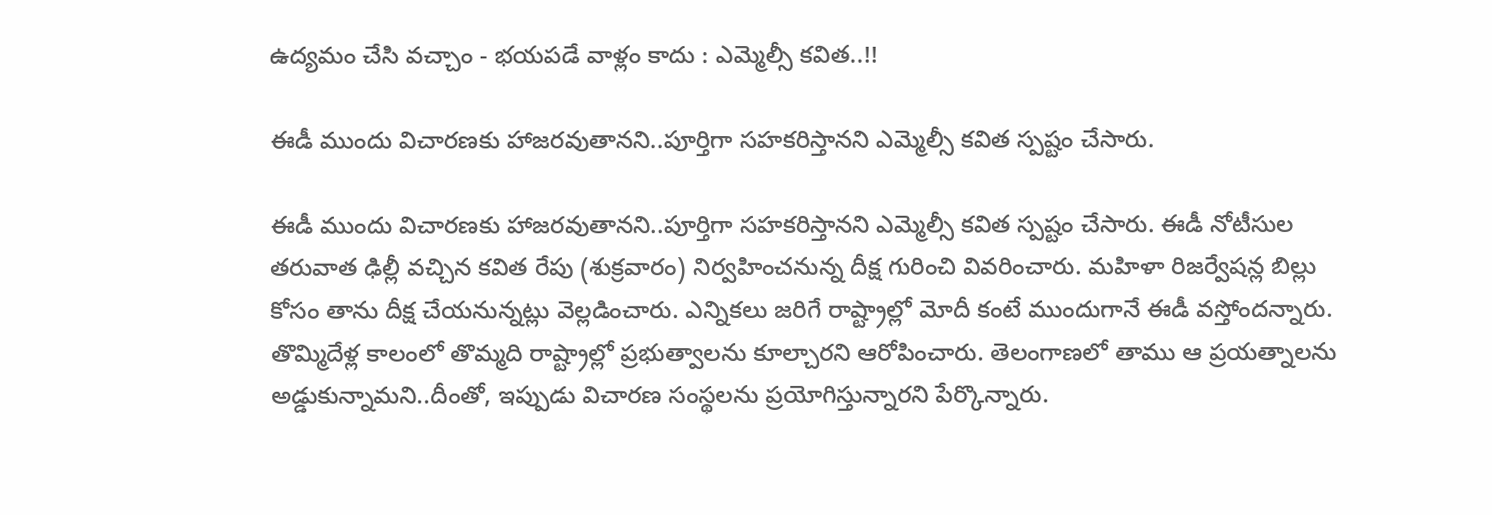ఉద్యమం చేసి వచ్చాం - భయపడే వాళ్లం కాదు : ఎమ్మెల్సీ కవిత..!!

ఈడీ ముందు విచారణకు హాజరవుతానని..పూర్తిగా సహకరిస్తానని ఎమ్మెల్సీ కవిత స్పష్టం చేసారు.

ఈడీ ముందు విచారణకు హాజరవుతానని..పూర్తిగా సహకరిస్తానని ఎమ్మెల్సీ కవిత స్పష్టం చేసారు. ఈడీ నోటీసుల తరువాత ఢిల్లీ వచ్చిన కవిత రేపు (శుక్రవారం) నిర్వహించనున్న దీక్ష గురించి వివరించారు. మహిళా రిజర్వేషన్ల బిల్లు కోసం తాను దీక్ష చేయనున్నట్లు వెల్లడించారు. ఎన్నికలు జరిగే రాష్ట్రాల్లో మోదీ కంటే ముందుగానే ఈడీ వస్తోందన్నారు. తొమ్మిదేళ్ల కాలంలో తొమ్మది రాష్ట్రాల్లో ప్రభుత్వాలను కూల్చారని ఆరోపించారు. తెలంగాణలో తాము ఆ ప్రయత్నాలను అడ్డుకున్నామని..దీంతో, ఇప్పుడు విచారణ సంస్థలను ప్రయోగిస్తున్నారని పేర్కొన్నారు.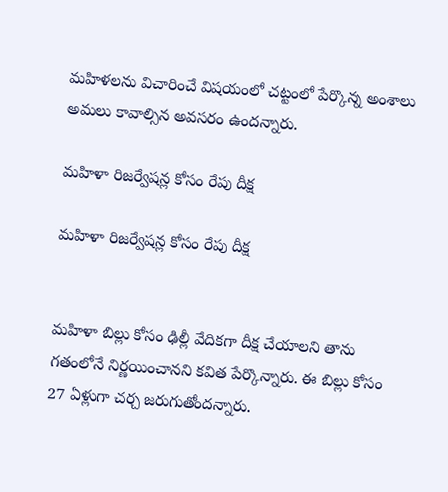మహిళలను విచారించే విషయంలో చట్టంలో పేర్కొన్న అంశాలు అమలు కావాల్సిన అవసరం ఉందన్నారు.

మహిళా రిజర్వేషన్ల కోసం రేపు దీక్ష

మహిళా రిజర్వేషన్ల కోసం రేపు దీక్ష


మహిళా బిల్లు కోసం ఢిల్లీ వేదికగా దీక్ష చేయాలని తాను గతంలోనే నిర్ణయించానని కవిత పేర్కొన్నారు. ఈ బిల్లు కోసం 27 ఏళ్లుగా చర్చ జరుగుతోందన్నారు.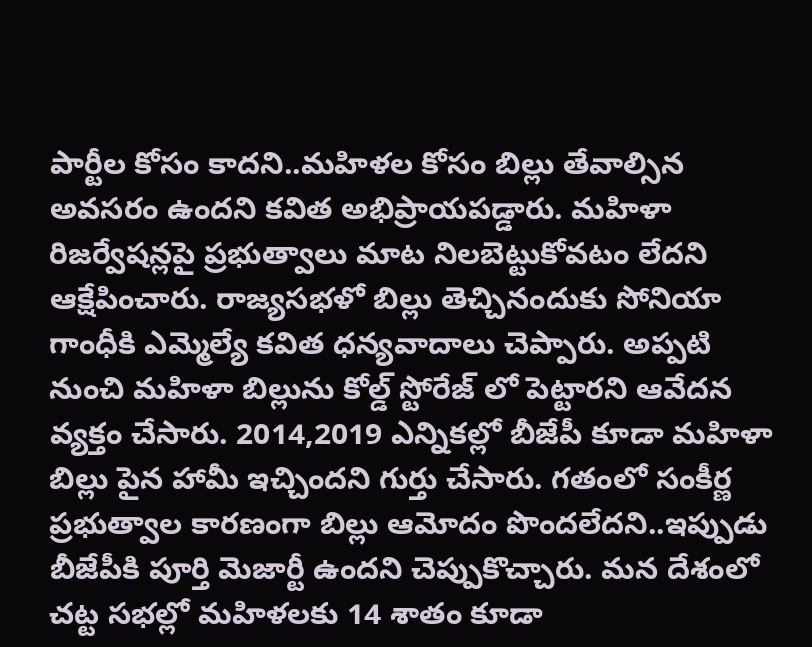పార్టీల కోసం కాదని..మహిళల కోసం బిల్లు తేవాల్సిన అవసరం ఉందని కవిత అభిప్రాయపడ్డారు. మహిళా రిజర్వేషన్లపై ప్రభుత్వాలు మాట నిలబెట్టుకోవటం లేదని ఆక్షేపించారు. రాజ్యసభళో బిల్లు తెచ్చినందుకు సోనియా గాంధీకి ఎమ్మెల్యే కవిత ధన్యవాదాలు చెప్పారు. అప్పటి నుంచి మహిళా బిల్లును కోల్డ్ స్టోరేజ్ లో పెట్టారని ఆవేదన వ్యక్తం చేసారు. 2014,2019 ఎన్నికల్లో బీజేపీ కూడా మహిళా బిల్లు పైన హామీ ఇచ్చిందని గుర్తు చేసారు. గతంలో సంకీర్ణ ప్రభుత్వాల కారణంగా బిల్లు ఆమోదం పొందలేదని..ఇప్పుడు బీజేపీకి పూర్తి మెజార్టీ ఉందని చెప్పుకొచ్చారు. మన దేశంలో చట్ట సభల్లో మహిళలకు 14 శాతం కూడా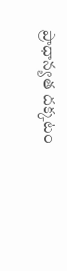ప్రాధాన్యత దక్కటం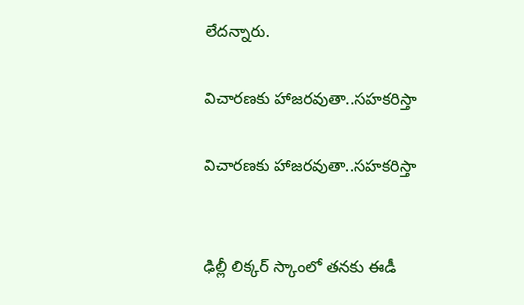లేదన్నారు.

విచారణకు హాజరవుతా..సహకరిస్తా

విచారణకు హాజరవుతా..సహకరిస్తా


ఢిల్లీ లిక్కర్ స్కాంలో తనకు ఈడీ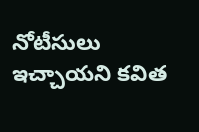నోటీసులు ఇచ్చాయని కవిత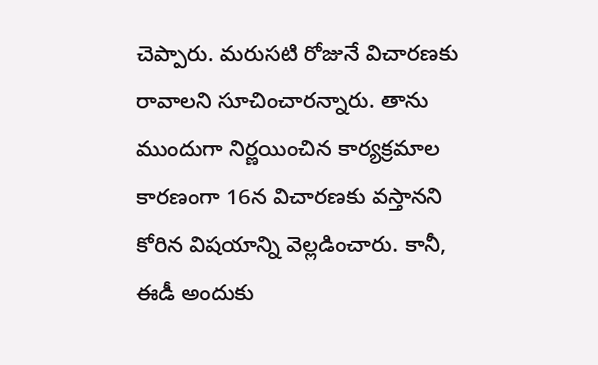చెప్పారు. మరుసటి రోజునే విచారణకు రావాలని సూచించారన్నారు. తాను ముందుగా నిర్ణయించిన కార్యక్రమాల కారణంగా 16న విచారణకు వస్తానని కోరిన విషయాన్ని వెల్లడించారు. కానీ, ఈడీ అందుకు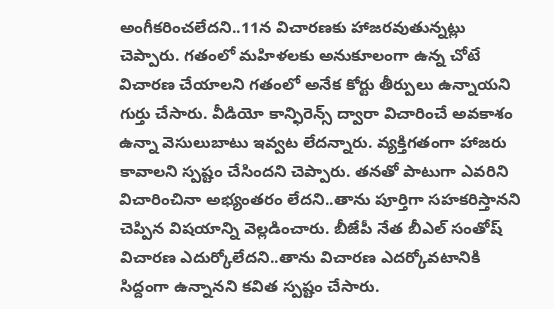అంగీకరించలేదని..11న విచారణకు హాజరవుతున్నట్లు చెప్పారు. గతంలో మహిళలకు అనుకూలంగా ఉన్న చోటే విచారణ చేయాలని గతంలో అనేక కోర్టు తీర్పులు ఉన్నాయని గుర్తు చేసారు. వీడియో కాన్ఫిరెన్స్ ద్వారా విచారించే అవకాశం ఉన్నా వెసులుబాటు ఇవ్వట లేదన్నారు. వ్యక్తిగతంగా హాజరు కావాలని స్పష్టం చేసిందని చెప్పారు. తనతో పాటుగా ఎవరిని విచారించినా అభ్యంతరం లేదని..తాను పూర్తిగా సహకరిస్తానని చెప్పిన విషయాన్ని వెల్లడించారు. బీజేపీ నేత బీఎల్ సంతోష్ విచారణ ఎదుర్కోలేదని..తాను విచారణ ఎదర్కోవటానికి సిద్దంగా ఉన్నానని కవిత స్పష్టం చేసారు.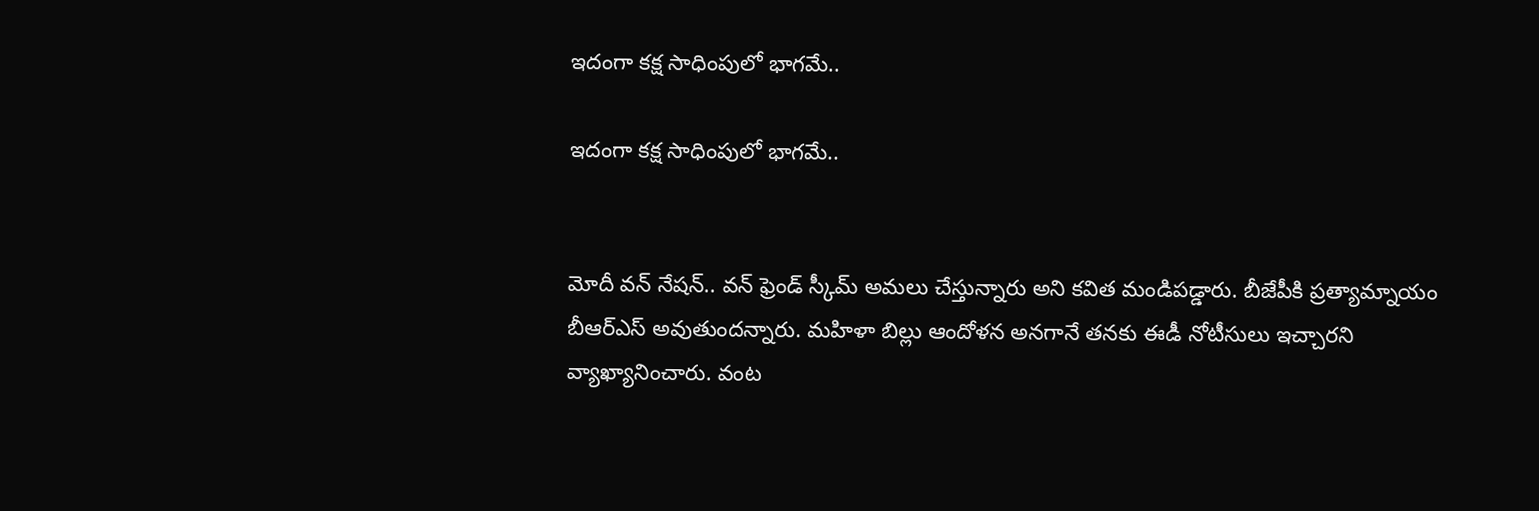ఇదంగా కక్ష సాధింపులో భాగమే..

ఇదంగా కక్ష సాధింపులో భాగమే..


మోదీ వ‌న్ నేష‌న్.. వ‌న్ ఫ్రెండ్ స్కీమ్ అమ‌లు చేస్తున్నారు అని క‌విత మండిప‌డ్డారు. బీజేపీకి ప్ర‌త్యామ్నాయం బీఆర్ఎస్ అవుతుందన్నారు. మ‌హిళా బిల్లు ఆందోళ‌న అన‌గానే త‌న‌కు ఈడీ నోటీసులు ఇచ్చారని వ్యాఖ్యానించారు. వంట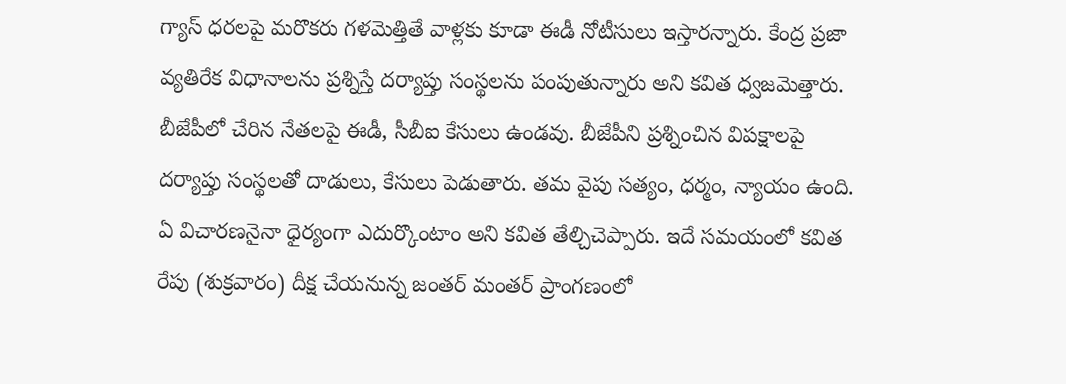గ్యాస్ ధ‌ర‌ల‌పై మ‌రొక‌రు గ‌ళ‌మెత్తితే వాళ్లకు కూడా ఈడీ నోటీసులు ఇస్తారన్నారు. కేంద్ర ప్ర‌జా వ్య‌తిరేక విధానాల‌ను ప్ర‌శ్నిస్తే ద‌ర్యాప్తు సంస్థ‌ల‌ను పంపుతున్నారు అని క‌విత ధ్వ‌జ‌మెత్తారు. బీజేపీలో చేరిన నేత‌లపై ఈడీ, సీబీఐ కేసులు ఉండ‌వు. బీజేపీని ప్ర‌శ్నించిన విప‌క్షాలపై ద‌ర్యాప్తు సంస్థ‌ల‌తో దాడులు, కేసులు పెడుతారు. త‌మ వైపు స‌త్యం, ధ‌ర్మం, న్యాయం ఉంది. ఏ విచార‌ణనైనా ధైర్యంగా ఎదుర్కొంటాం అని క‌విత తేల్చిచెప్పారు. ఇదే సమయంలో కవిత రేపు (శుక్రవారం) దీక్ష చేయనున్న జంతర్ మంతర్ ప్రాంగణంలో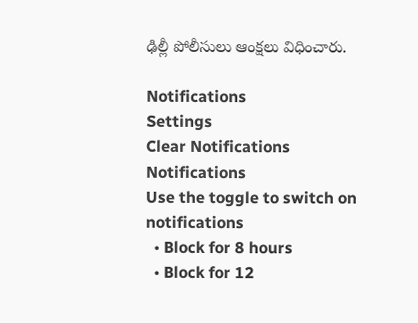ఢిల్లీ పోలీసులు ఆంక్షలు విధించారు.

Notifications
Settings
Clear Notifications
Notifications
Use the toggle to switch on notifications
  • Block for 8 hours
  • Block for 12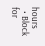hours
  • Block for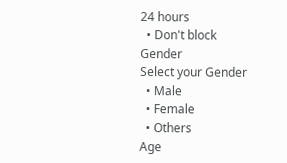24 hours
  • Don't block
Gender
Select your Gender
  • Male
  • Female
  • Others
Age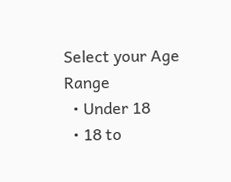Select your Age Range
  • Under 18
  • 18 to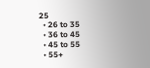25
  • 26 to 35
  • 36 to 45
  • 45 to 55
  • 55+